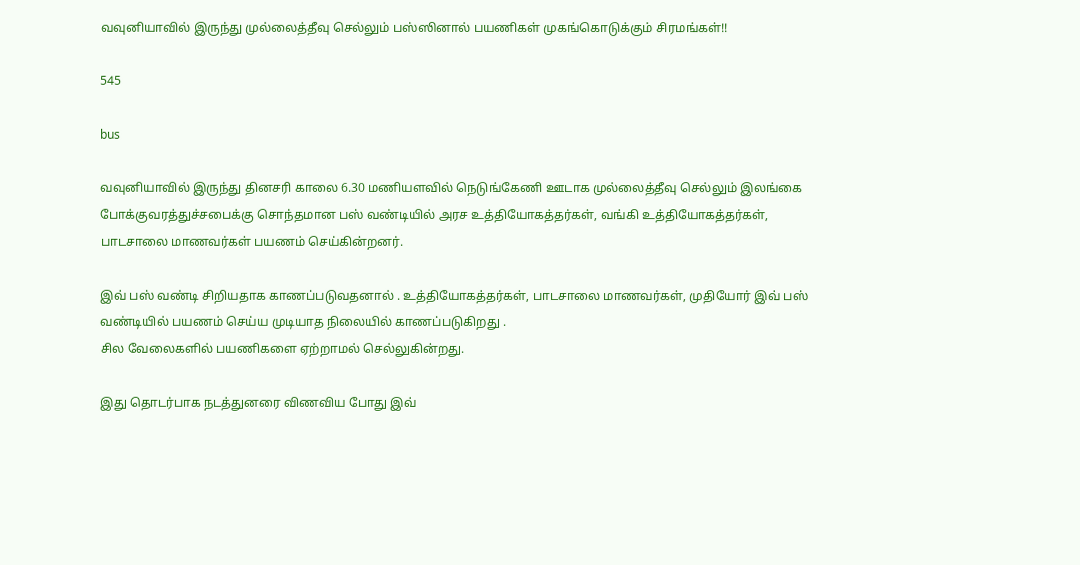வவுனியாவில் இருந்து முல்லைத்தீவு செல்லும் பஸ்ஸினால் பயணிகள் முகங்கொடுக்கும் சிரமங்கள்!!

545

bus

வவுனியாவில் இருந்து தினசரி காலை 6.30 மணியளவில் நெடுங்கேணி ஊடாக முல்லைத்தீவு செல்லும் இலங்கை போக்குவரத்துச்சபைக்கு சொந்தமான பஸ் வண்டியில் அரச உத்தியோகத்தர்கள், வங்கி உத்தியோகத்தர்கள், பாடசாலை மாணவர்கள் பயணம் செய்கின்றனர்.

இவ் பஸ் வண்டி சிறியதாக காணப்படுவதனால் . உத்தியோகத்தர்கள், பாடசாலை மாணவர்கள், முதியோர் இவ் பஸ் வண்டியில் பயணம் செய்ய முடியாத நிலையில் காணப்படுகிறது .
சில வேலைகளில் பயணிகளை ஏற்றாமல் செல்லுகின்றது.

இது தொடர்பாக நடத்துனரை விணவிய போது இவ்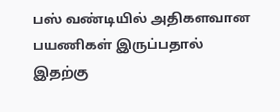பஸ் வண்டியில் அதிகளவான பயணிகள் இருப்பதால் இதற்கு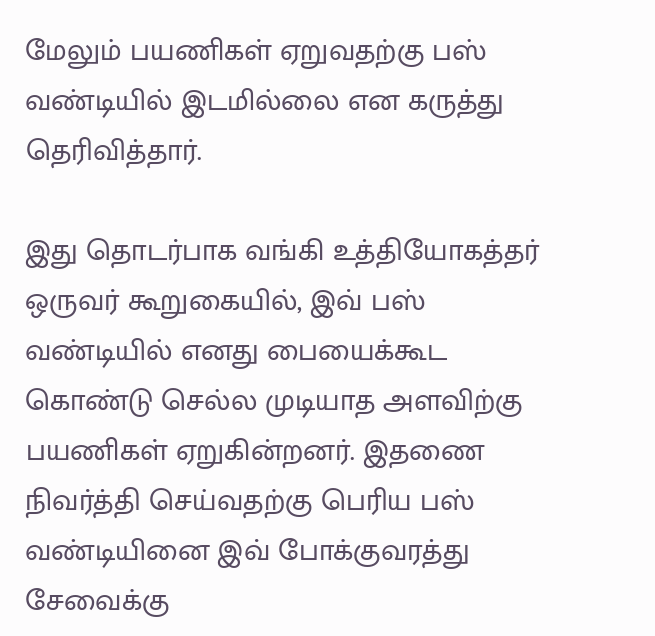மேலும் பயணிகள் ஏறுவதற்கு பஸ் வண்டியில் இடமில்லை என கருத்து தெரிவித்தார்.

இது தொடர்பாக வங்கி உத்தியோகத்தர் ஒருவர் கூறுகையில், இவ் பஸ் வண்டியில் எனது பையைக்கூட கொண்டு செல்ல முடியாத அளவிற்கு பயணிகள் ஏறுகின்றனர். இதணை நிவர்த்தி செய்வதற்கு பெரிய பஸ் வண்டியினை இவ் போக்குவரத்து சேவைக்கு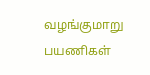வழங்குமாறு பயணிகள்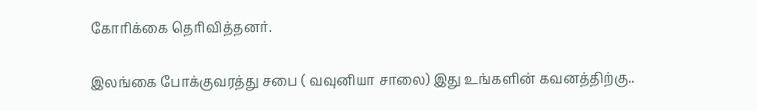கோரிக்கை தெரிவித்தனர்.

இலங்கை போக்குவரத்து சபை ( வவுனியா சாலை) இது உங்களின் கவனத்திற்கு..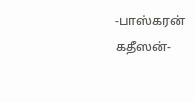-பாஸ்கரன் கதீஸன்-